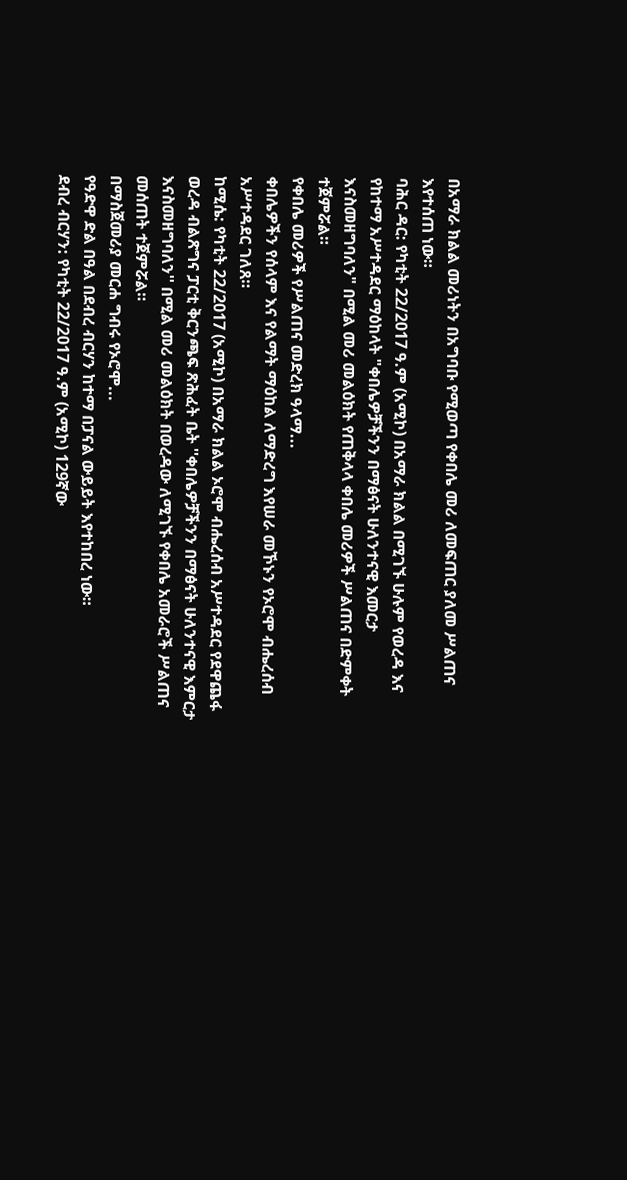በአማራ ክልል መሪነትን በአግባቡ የሚወጣ የቀበሌ መሪ ለመፍጠር ያለመ ሥልጠና እየተሰጠ ነው።
ባሕር ዳር: የካቲት 22/2017 ዓ.ም (አሚኮ) በአማራ ክልል በሚገኙ ሁሉም የወረዳ እና የከተማ አሥተዳደር ማዕከላት "ቀበሌዎቻችንን በማፅናት ሁለንተናዊ እመርታ እናስመዘግባለን" በሚል መሪ መልዕክት የጠቅላላ ቀበሌ መሪዎች ሥልጠና በድምቀት ተጀምሯል።
የቀበሌ መሪዎች የሥልጠና መድረክ ዓላማ...
ቀበሌዎችን የሰላም እና የልማት ማዕከል ለማድረግ እየሠራ መኾኑን የኦሮሞ ብሔረሰብ አሥተዳደር ገለጸ።
ከሚሴ: የካቲት 22/2017 (አሚኮ) በአማራ ክልል ኦሮሞ ብሔረሰብ አሥተዳደር የደዋጨፋ ወረዳ ብልጽግና ፓርቲ ቅርንጫፍ ጽሕፈት ቤት ''ቀበሌዎቻችንን በማፅናት ሁለንተናዊ እምርታ እናስመዘግባለን'' በሚል መሪ መልዕክት በወረዳው ለሚገኙ የቀበሌ አመራሮች ሥልጠና መሰጠት ተጀምሯል።
በማስጀመሪያ መርሐ ግብሩ የኦሮሞ...
የዓድዋ ድል በዓል በደብረ ብርሃን ከተማ በፓናል ውይይት እየተከበረ ነው።
ደብረ ብርሃን: የካቲት 22/2017 ዓ.ም (አሚኮ) 129ኛው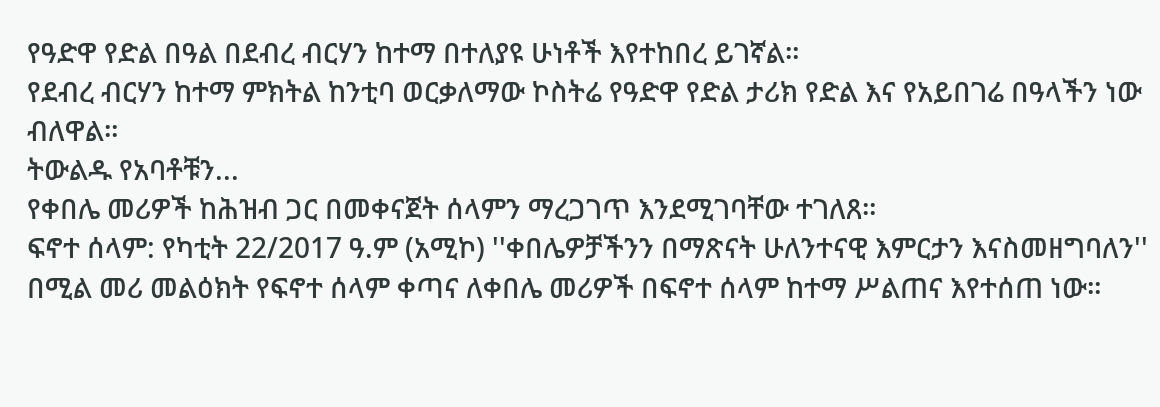የዓድዋ የድል በዓል በደብረ ብርሃን ከተማ በተለያዩ ሁነቶች እየተከበረ ይገኛል።
የደብረ ብርሃን ከተማ ምክትል ከንቲባ ወርቃለማው ኮስትሬ የዓድዋ የድል ታሪክ የድል እና የአይበገሬ በዓላችን ነው ብለዋል።
ትውልዱ የአባቶቹን...
የቀበሌ መሪዎች ከሕዝብ ጋር በመቀናጀት ሰላምን ማረጋገጥ እንደሚገባቸው ተገለጸ።
ፍኖተ ሰላም: የካቲት 22/2017 ዓ.ም (አሚኮ) ''ቀበሌዎቻችንን በማጽናት ሁለንተናዊ እምርታን እናስመዘግባለን'' በሚል መሪ መልዕክት የፍኖተ ሰላም ቀጣና ለቀበሌ መሪዎች በፍኖተ ሰላም ከተማ ሥልጠና እየተሰጠ ነው።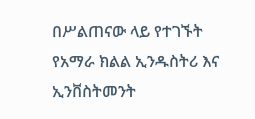በሥልጠናው ላይ የተገኙት የአማራ ክልል ኢንዱስትሪ እና ኢንቨስትመንት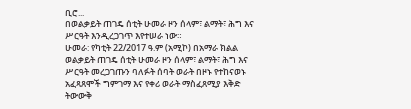ቢሮ...
በወልቃይት ጠገዴ ሰቲት ሁመራ ዞን ሰላም፣ ልማት፣ ሕግ እና ሥርዓት እንዲረጋገጥ እየተሠራ ነው።
ሁመራ: የካቲት 22/2017 ዓ.ም (አሚኮ) በአማራ ክልል ወልቃይት ጠገዴ ሰቲት ሁመራ ዞን ሰላም፣ ልማት፣ ሕግ እና ሥርዓት መረጋገጡን ባለፉት ሰባት ወራት በዞኑ የተከናወኑ አፈጻጸሞች ግምገማ እና የቀሪ ወራት ማስፈጸሚያ እቅድ ትውውቅ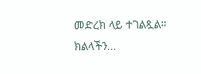መድረክ ላይ ተገልጿል።
ክልላችን...